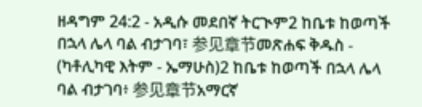ዘዳግም 24:2 - አዲሱ መደበኛ ትርጒም2 ከቤቱ ከወጣች በኋላ ሌላ ባል ብታገባ፣ 参见章节መጽሐፍ ቅዱስ - (ካቶሊካዊ እትም - ኤማሁስ)2 ከቤቱ ከወጣች በኋላ ሌላ ባል ብታገባ፥ 参见章节አማርኛ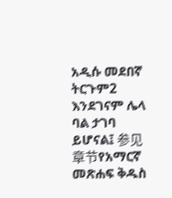አዲሱ መደበኛ ትርጉም2 እንደገናም ሌላ ባል ታገባ ይሆናል፤ 参见章节የአማርኛ መጽሐፍ ቅዱስ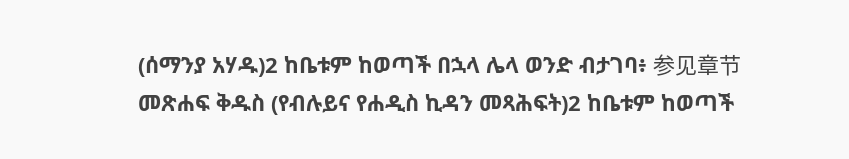(ሰማንያ አሃዱ)2 ከቤቱም ከወጣች በኋላ ሌላ ወንድ ብታገባ፥ 参见章节መጽሐፍ ቅዱስ (የብሉይና የሐዲስ ኪዳን መጻሕፍት)2 ከቤቱም ከወጣች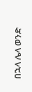በኋላ ሌላ ወንድ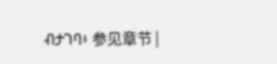ብታገባ፥ 参见章节 |